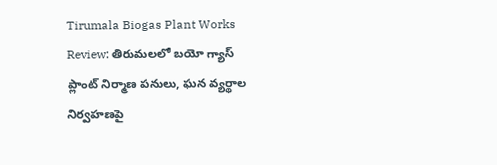Tirumala Biogas Plant Works Review: తిరుమలలో బయో గ్యాస్ ప్లాంట్ నిర్మాణ పనులు, ఘన వ్యర్థాల నిర్వహణపై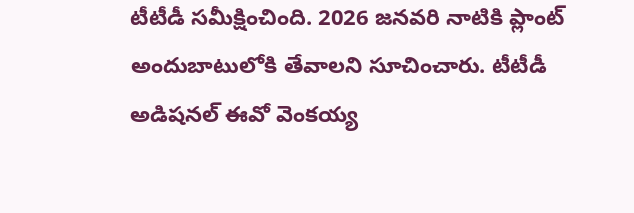టీటీడీ సమీక్షించింది. 2026 జనవరి నాటికి ప్లాంట్ అందుబాటులోకి తేవాలని సూచించారు. టీటీడీ అడిషనల్ ఈవో వెంకయ్య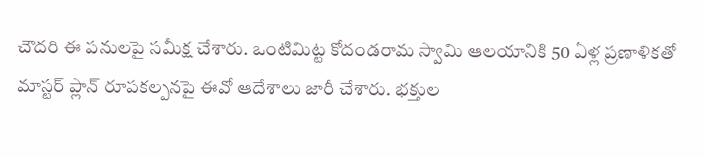చౌదరి ఈ పనులపై సమీక్ష చేశారు. ఒంటిమిట్ట కోదండరామ స్వామి ఆలయానికి 50 ఏళ్ల ప్రణాళికతో మాస్టర్ ప్లాన్ రూపకల్పనపై ఈవో ఆదేశాలు జారీ చేశారు. భక్తుల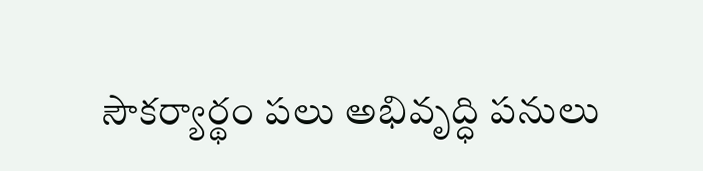సౌకర్యార్థం పలు అభివృద్ధి పనులు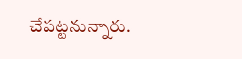చేపట్టనున్నారు.